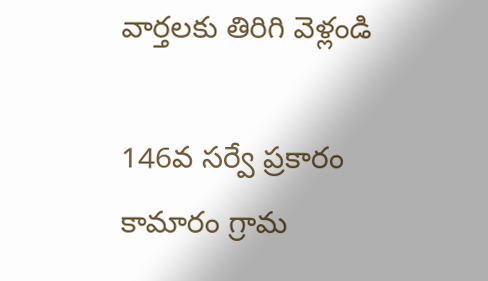వార్తలకు తిరిగి వెళ్లండి

146వ సర్వే ప్రకారం కామారం గ్రామ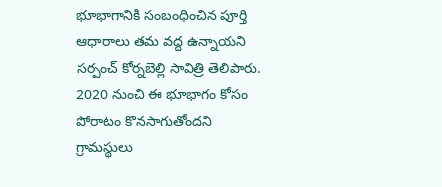భూభాగానికి సంబంధించిన పూర్తి ఆధారాలు తమ వద్ద ఉన్నాయని సర్పంచ్ కోర్నబెల్లి సావిత్రి తెలిపారు. 2020 నుంచి ఈ భూభాగం కోసం పోరాటం కొనసాగుతోందని గ్రామస్థులు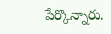పేర్కొన్నారు.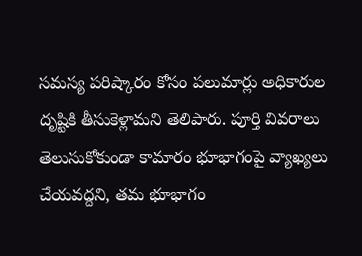సమస్య పరిష్కారం కోసం పలుమార్లు అధికారుల దృష్టికి తీసుకెళ్లామని తెలిపారు. పూర్తి వివరాలు తెలుసుకోకుండా కామారం భూభాగంపై వ్యాఖ్యలు చేయవద్దని, తమ భూభాగం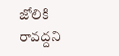జోలికి రావద్దని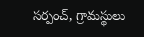సర్పంచ్, గ్రామస్థులు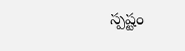స్పష్టం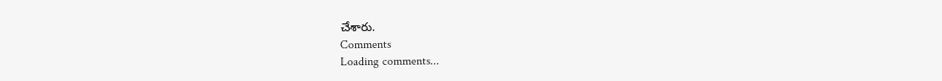చేశారు.
Comments
Loading comments...